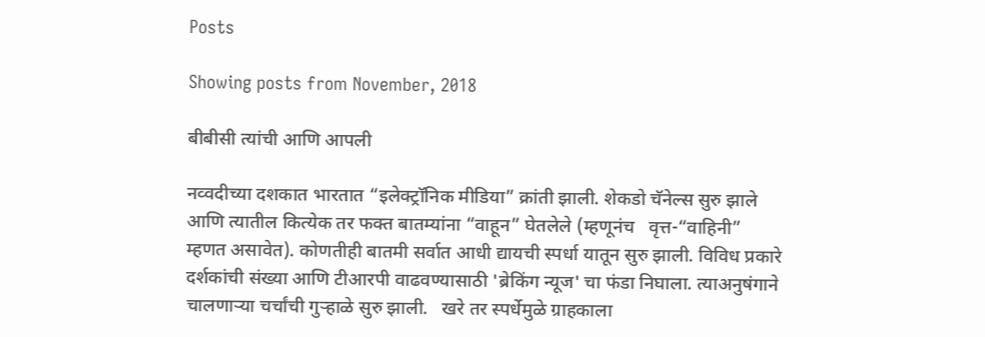Posts

Showing posts from November, 2018

बीबीसी त्यांची आणि आपली

नव्वदीच्या दशकात भारतात “इलेक्ट्रॉनिक मीडिया” क्रांती झाली. शेकडो चॅनेल्स सुरु झाले आणि त्यातील कित्येक तर फक्त बातम्यांना “वाहून” घेतलेले (म्हणूनंच   वृत्त-“वाहिनी” म्हणत असावेत). कोणतीही बातमी सर्वात आधी द्यायची स्पर्धा यातून सुरु झाली. विविध प्रकारे दर्शकांची संख्या आणि टीआरपी वाढवण्यासाठी 'ब्रेकिंग न्यूज' चा फंडा निघाला. त्याअनुषंगाने चालणाऱ्या चर्चांची गुऱ्हाळे सुरु झाली.   खरे तर स्पर्धेमुळे ग्राहकाला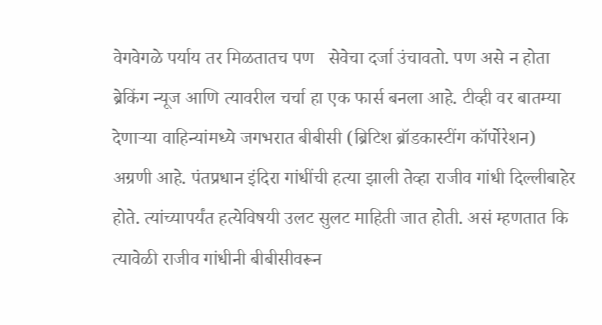वेगवेगळे पर्याय तर मिळतातच पण   सेवेचा दर्जा उंचावतो. पण असे न होता ब्रेकिंग न्यूज आणि त्यावरील चर्चा हा एक फार्स बनला आहे. टीव्ही वर बातम्या देणाऱ्या वाहिन्यांमध्ये जगभरात बीबीसी (ब्रिटिश ब्रॉडकास्टींग कॉर्पोरेशन) अग्रणी आहे. पंतप्रधान इंदिरा गांधींची हत्या झाली तेव्हा राजीव गांधी दिल्लीबाहेर होते. त्यांच्यापर्यंत हत्येविषयी उलट सुलट माहिती जात होती. असं म्हणतात कि त्यावेळी राजीव गांधीनी बीबीसीवरून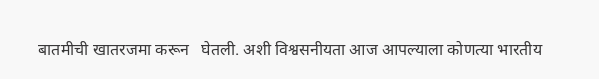बातमीची खातरजमा करून   घेतली. अशी विश्वसनीयता आज आपल्याला कोणत्या भारतीय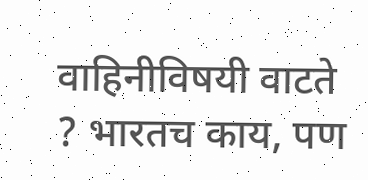वाहिनीविषयी वाटते ? भारतच काय, पण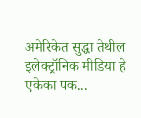अमेरिकेत सुद्धा तेथील इलेक्ट्रॉनिक मीडिया हे एकेका पक...